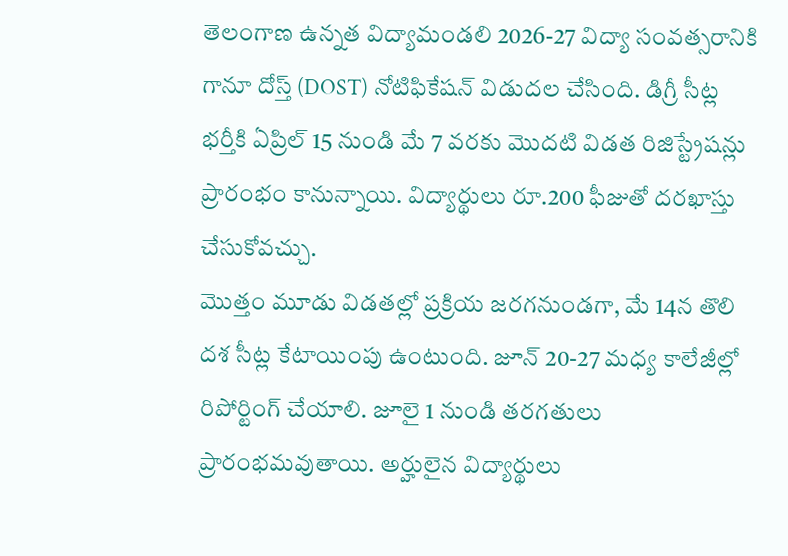తెలంగాణ ఉన్నత విద్యామండలి 2026-27 విద్యా సంవత్సరానికి గానూ దోస్త్ (DOST) నోటిఫికేషన్ విడుదల చేసింది. డిగ్రీ సీట్ల భర్తీకి ఏప్రిల్ 15 నుండి మే 7 వరకు మొదటి విడత రిజిస్ట్రేషన్లు ప్రారంభం కానున్నాయి. విద్యార్థులు రూ.200 ఫీజుతో దరఖాస్తు చేసుకోవచ్చు.
మొత్తం మూడు విడతల్లో ప్రక్రియ జరగనుండగా, మే 14న తొలి దశ సీట్ల కేటాయింపు ఉంటుంది. జూన్ 20-27 మధ్య కాలేజీల్లో రిపోర్టింగ్ చేయాలి. జూలై 1 నుండి తరగతులు ప్రారంభమవుతాయి. అర్హులైన విద్యార్థులు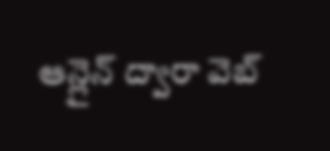ఆన్లైన్ ద్వారా వెబ్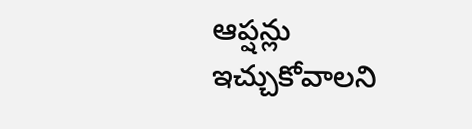ఆప్షన్లు ఇచ్చుకోవాలని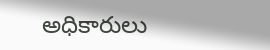అధికారులు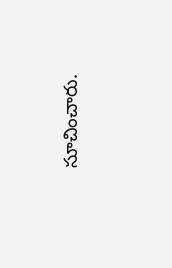సూచించారు.